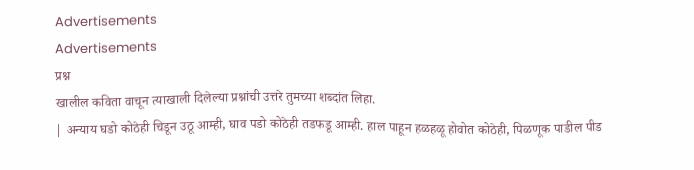Advertisements
Advertisements
प्रश्न
खालील कविता वाचून त्याखाली दिलेल्या प्रश्नांची उत्तरे तुमच्या शब्दांत लिहा.
| अन्याय घडो कोठेही चिडून उठू आम्ही, घाव पडो कोठेही तडफडू आम्ही. हाल पाहून हळहळू होवोत कोठेही, पिळणूक पाडील पीड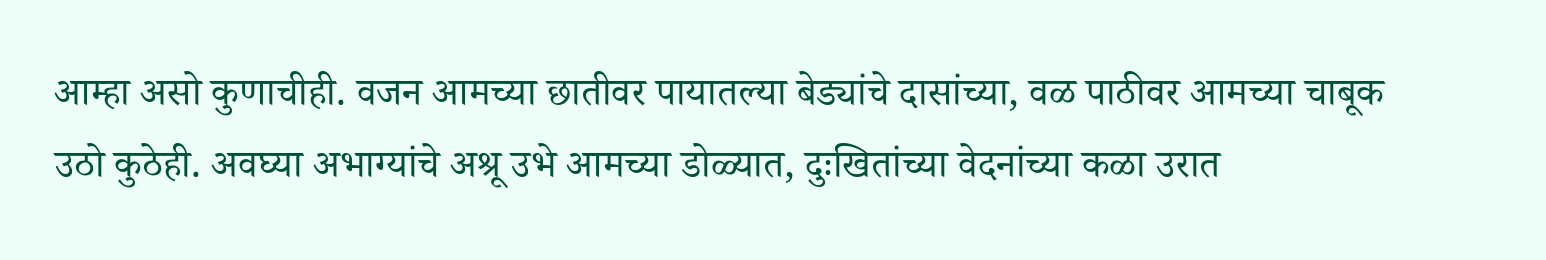आम्हा असो कुणाचीही. वजन आमच्या छातीवर पायातल्या बेड्यांचे दासांच्या, वळ पाठीवर आमच्या चाबूक उठो कुठेही. अवघ्या अभाग्यांचे अश्रू उभे आमच्या डोळ्यात, दुःखितांच्या वेदनांच्या कळा उरात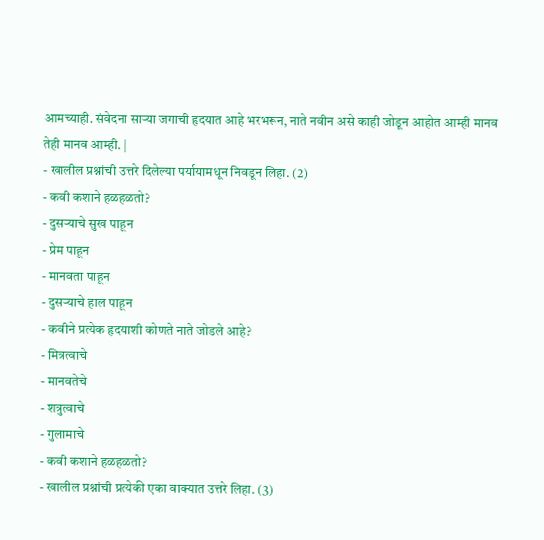आमच्याही. संवेदना साऱ्या जगाची हृदयात आहे भरभरून, नाते नवीन असे काही जोडून आहोत आम्ही मानव तेही मानव आम्ही. |
- खालील प्रश्नांची उत्तरे दिलेल्या पर्यायामधून निवडून लिहा. (2)
- कवी कशाने हळहळतो?
- दुसऱ्याचे सुख पाहून
- प्रेम पाहून
- मानवता पाहून
- दुसऱ्याचे हाल पाहून
- कवीने प्रत्येक हृदयाशी कोणते नाते जोडले आहे?
- मित्रत्वाचे
- मानवतेचे
- शत्रुत्वाचे
- गुलामाचे
- कवी कशाने हळहळतो?
- खालील प्रश्नांची प्रत्येकी एका वाक्यात उत्तरे लिहा. (3)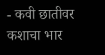- कवी छातीवर कशाचा भार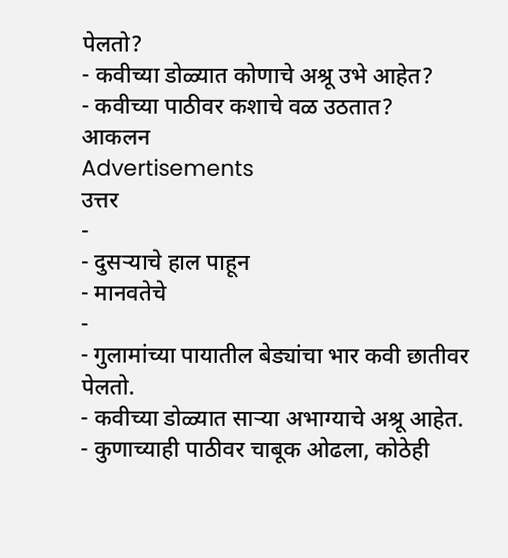पेलतो?
- कवीच्या डोळ्यात कोणाचे अश्रू उभे आहेत?
- कवीच्या पाठीवर कशाचे वळ उठतात?
आकलन
Advertisements
उत्तर
-
- दुसऱ्याचे हाल पाहून
- मानवतेचे
-
- गुलामांच्या पायातील बेड्यांचा भार कवी छातीवर पेलतो.
- कवीच्या डोळ्यात साऱ्या अभाग्याचे अश्रू आहेत.
- कुणाच्याही पाठीवर चाबूक ओढला, कोठेही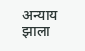अन्याय झाला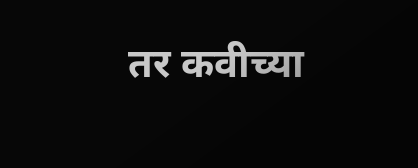तर कवीच्या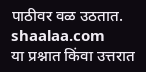पाठीवर वळ उठतात.
shaalaa.com
या प्रश्नात किंवा उत्तरात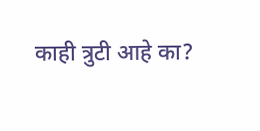काही त्रुटी आहे का?